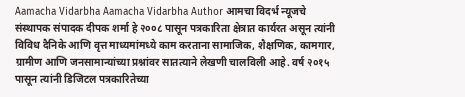Aamacha Vidarbha Aamacha Vidarbha Author आमचा विदर्भ न्यूजचे संस्थापक संपादक दीपक शर्मा हे २००८ पासून पत्रकारिता क्षेत्रात कार्यरत असून त्यांनी विविध दैनिके आणि वृत्त माध्यमांमध्ये काम करताना सामाजिक, शैक्षणिक, कामगार, ग्रामीण आणि जनसामान्यांच्या प्रश्नांवर सातत्याने लेखणी चालविली आहे. वर्ष २०१५ पासून त्यांनी डिजिटल पत्रकारितेच्या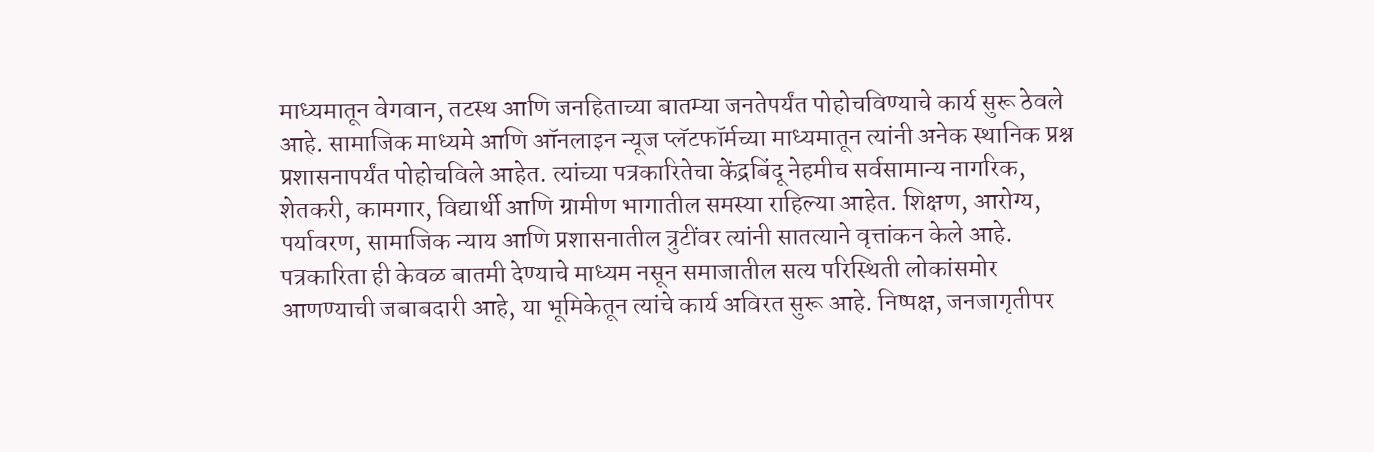माध्यमातून वेगवान, तटस्थ आणि जनहिताच्या बातम्या जनतेपर्यंत पोहोचविण्याचे कार्य सुरू ठेवले आहे. सामाजिक माध्यमे आणि ऑनलाइन न्यूज प्लॅटफॉर्मच्या माध्यमातून त्यांनी अनेक स्थानिक प्रश्न प्रशासनापर्यंत पोहोचविले आहेत. त्यांच्या पत्रकारितेचा केंद्रबिंदू नेहमीच सर्वसामान्य नागरिक, शेतकरी, कामगार, विद्यार्थी आणि ग्रामीण भागातील समस्या राहिल्या आहेत. शिक्षण, आरोग्य, पर्यावरण, सामाजिक न्याय आणि प्रशासनातील त्रुटींवर त्यांनी सातत्याने वृत्तांकन केले आहे. पत्रकारिता ही केवळ बातमी देण्याचे माध्यम नसून समाजातील सत्य परिस्थिती लोकांसमोर आणण्याची जबाबदारी आहे, या भूमिकेतून त्यांचे कार्य अविरत सुरू आहे. निष्पक्ष, जनजागृतीपर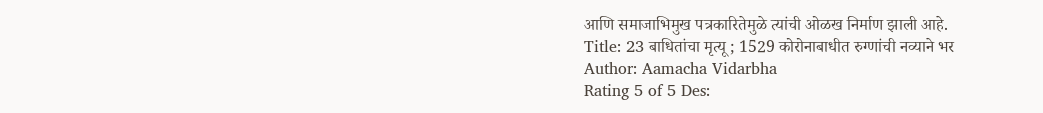आणि समाजाभिमुख पत्रकारितेमुळे त्यांची ओळख निर्माण झाली आहे.
Title: 23 बाधितांचा मृत्यू ; 1529 कोरोनाबाधीत रुग्णांची नव्याने भर
Author: Aamacha Vidarbha
Rating 5 of 5 Des: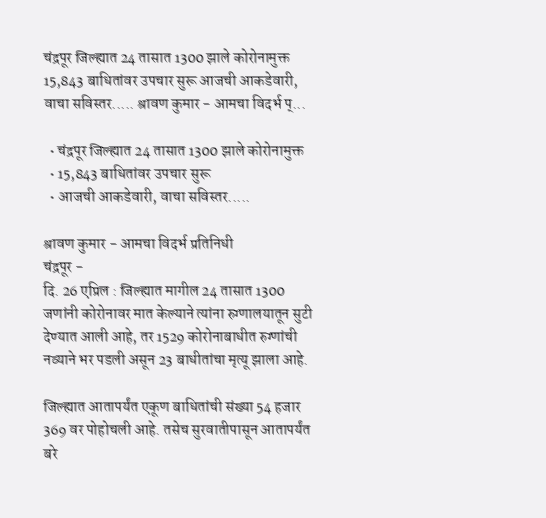चंद्रपूर जिल्ह्यात 24 तासात 1300 झाले कोरोनामुक्त 15,843 बाधितांवर उपचार सुरू आजची आकडेवारी, वाचा सविस्तर..... श्रावण कुमार - आमचा विदर्भ प्...

  • चंद्रपूर जिल्ह्यात 24 तासात 1300 झाले कोरोनामुक्त
  • 15,843 बाधितांवर उपचार सुरू
  • आजची आकडेवारी, वाचा सविस्तर.....

श्रावण कुमार - आमचा विदर्भ प्रतिनिधी
चंद्रपूर -
दि. 26 एप्रिल : जिल्ह्यात मागील 24 तासात 1300 जणांनी कोरोनावर मात केल्याने त्यांना रुग्णालयातून सुटी देण्यात आली आहे, तर 1529 कोरोनाबाधीत रुग्णांची नव्याने भर पडली असून 23 बाधीतांचा मृत्यू झाला आहे.

जिल्ह्यात आतापर्यंत एकूण बाधितांची संख्या 54 हजार 369 वर पोहोचली आहे. तसेच सुरवातीपासून आतापर्यंत बरे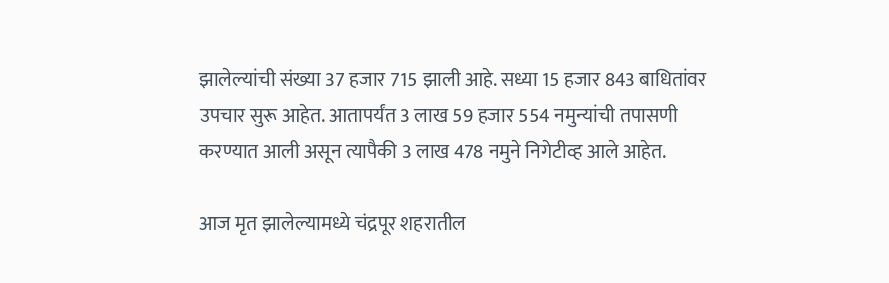झालेल्यांची संख्या 37 हजार 715 झाली आहे. सध्या 15 हजार 843 बाधितांवर उपचार सुरू आहेत. आतापर्यंत 3 लाख 59 हजार 554 नमुन्यांची तपासणी करण्यात आली असून त्यापैकी 3 लाख 478 नमुने निगेटीव्ह आले आहेत.

आज मृत झालेल्यामध्ये चंद्रपूर शहरातील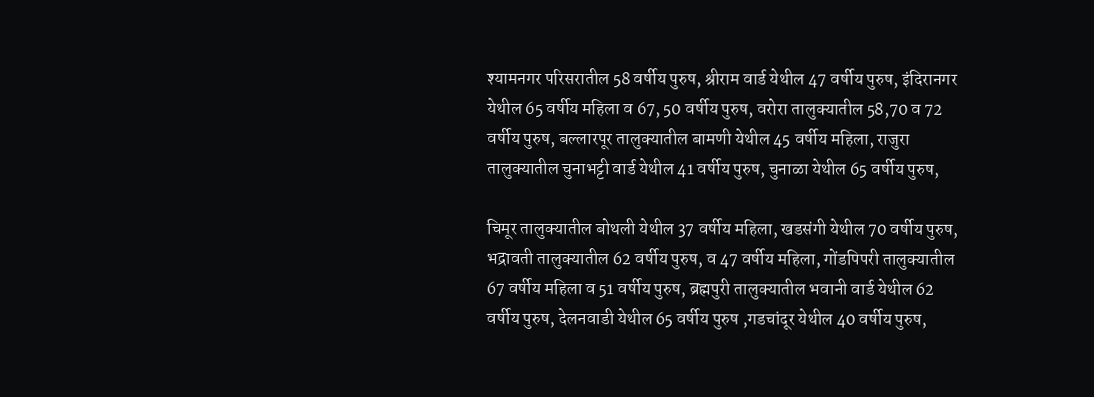श्यामनगर परिसरातील 58 वर्षीय पुरुष, श्रीराम वार्ड येथील 47 वर्षीय पुरुष, इंदिरानगर येथील 65 वर्षीय महिला व 67, 50 वर्षीय पुरुष, वरोरा तालुक्यातील 58,70 व 72 वर्षीय पुरुष, बल्लारपूर तालुक्यातील बामणी येथील 45 वर्षीय महिला, राजुरा तालुक्यातील चुनाभट्टी वार्ड येथील 41 वर्षीय पुरुष, चुनाळा येथील 65 वर्षीय पुरुष,

चिमूर तालुक्यातील बोथली येथील 37 वर्षीय महिला, खडसंगी येथील 70 वर्षीय पुरुष, भद्रावती तालुक्यातील 62 वर्षीय पुरुष, व 47 वर्षीय महिला, गोंडपिपरी तालुक्यातील 67 वर्षीय महिला व 51 वर्षीय पुरुष, ब्रह्मपुरी तालुक्यातील भवानी वार्ड येथील 62 वर्षीय पुरुष, देलनवाडी येथील 65 वर्षीय पुरुष ,गडचांदूर येथील 40 वर्षीय पुरुष,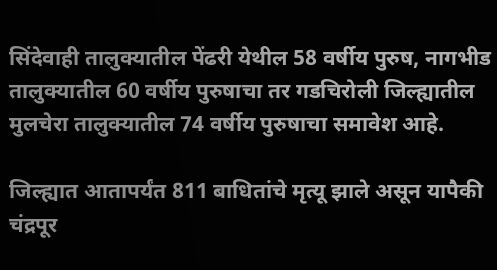सिंदेवाही तालुक्यातील पेंढरी येथील 58 वर्षीय पुरुष, नागभीड तालुक्यातील 60 वर्षीय पुरुषाचा तर गडचिरोली जिल्ह्यातील मुलचेरा तालुक्यातील 74 वर्षीय पुरुषाचा समावेश आहे.

जिल्ह्यात आतापर्यंत 811 बाधितांचे मृत्यू झाले असून यापैकी चंद्रपूर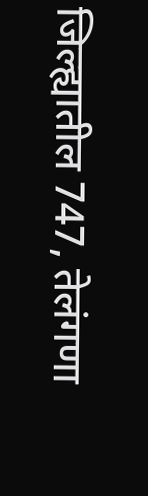जिल्ह्यातील 747, तेलंगणा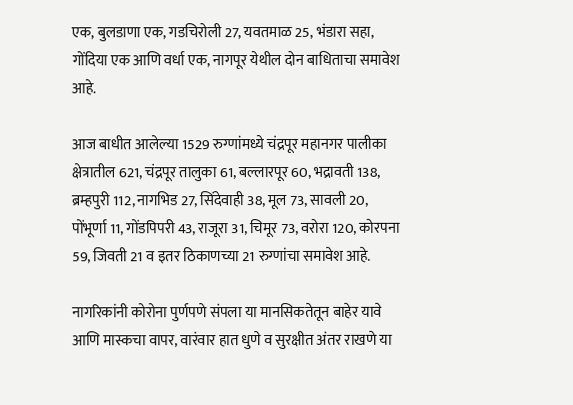एक, बुलडाणा एक, गडचिरोली 27, यवतमाळ 25, भंडारा सहा, गोंदिया एक आणि वर्धा एक, नागपूर येथील दोन बाधिताचा समावेश आहे.

आज बाधीत आलेल्या 1529 रुग्णांमध्ये चंद्रपूर महानगर पालीका क्षेत्रातील 621, चंद्रपूर तालुका 61, बल्लारपूर 60, भद्रावती 138, ब्रम्हपुरी 112, नागभिड 27, सिंदेवाही 38, मूल 73, सावली 20, पोंभूर्णा 11, गोंडपिपरी 43, राजूरा 31, चिमूर 73, वरोरा 120, कोरपना 59, जिवती 21 व इतर ठिकाणच्या 21 रुग्णांचा समावेश आहे.

नागरिकांनी कोरोना पुर्णपणे संपला या मानसिकतेतून बाहेर यावे आणि मास्कचा वापर, वारंवार हात धुणे व सुरक्षीत अंतर राखणे या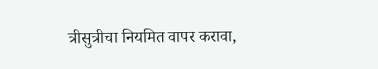त्रीसुत्रीचा नियमित वापर करावा,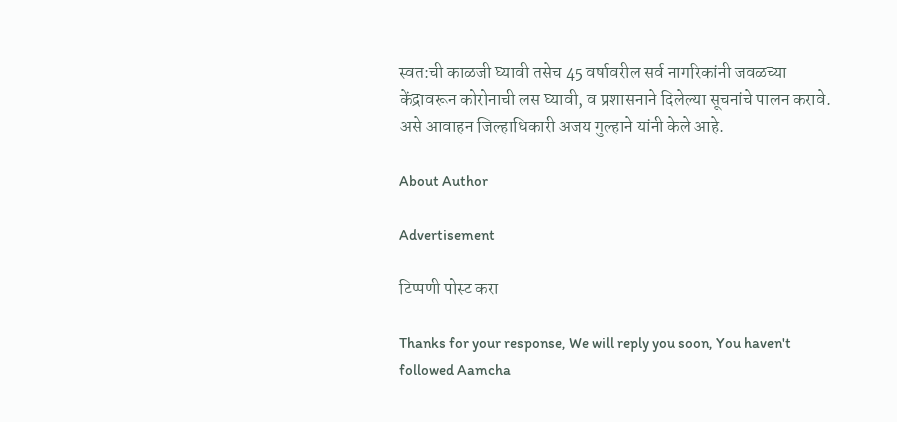स्वत:ची काळजी घ्यावी तसेच 45 वर्षावरील सर्व नागरिकांनी जवळच्या केंद्रावरून कोरोनाची लस घ्यावी, व प्रशासनाने दिलेल्या सूचनांचे पालन करावे. असे आवाहन जिल्हाधिकारी अजय गुल्हाने यांनी केले आहे.

About Author

Advertisement

टिप्पणी पोस्ट करा

Thanks for your response, We will reply you soon, You haven't followed Aamcha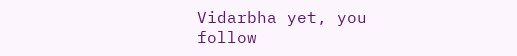Vidarbha yet, you follow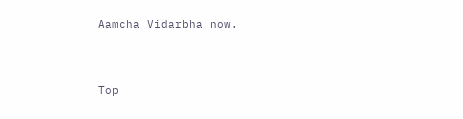Aamcha Vidarbha now.


Top